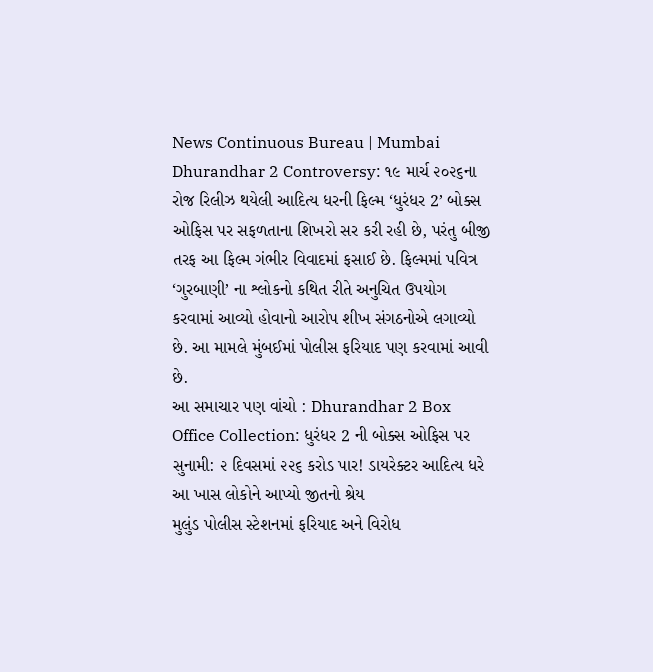News Continuous Bureau | Mumbai
Dhurandhar 2 Controversy: ૧૯ માર્ચ ૨૦૨૬ના રોજ રિલીઝ થયેલી આદિત્ય ધરની ફિલ્મ ‘ધુરંધર 2’ બોક્સ ઓફિસ પર સફળતાના શિખરો સર કરી રહી છે, પરંતુ બીજી તરફ આ ફિલ્મ ગંભીર વિવાદમાં ફસાઈ છે. ફિલ્મમાં પવિત્ર ‘ગુરબાણી’ ના શ્લોકનો કથિત રીતે અનુચિત ઉપયોગ કરવામાં આવ્યો હોવાનો આરોપ શીખ સંગઠનોએ લગાવ્યો છે. આ મામલે મુંબઈમાં પોલીસ ફરિયાદ પણ કરવામાં આવી છે.
આ સમાચાર પણ વાંચો : Dhurandhar 2 Box Office Collection: ધુરંધર 2 ની બોક્સ ઓફિસ પર સુનામી: ૨ દિવસમાં ૨૨૬ કરોડ પાર! ડાયરેક્ટર આદિત્ય ધરે આ ખાસ લોકોને આપ્યો જીતનો શ્રેય
મુલુંડ પોલીસ સ્ટેશનમાં ફરિયાદ અને વિરોધ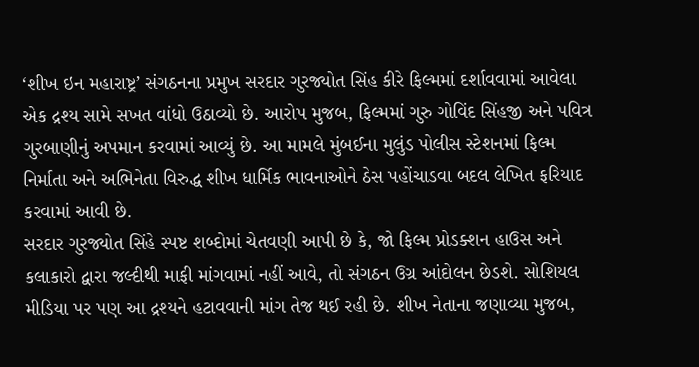‘શીખ ઇન મહારાષ્ટ્ર’ સંગઠનના પ્રમુખ સરદાર ગુરજ્યોત સિંહ કીરે ફિલ્મમાં દર્શાવવામાં આવેલા એક દ્રશ્ય સામે સખત વાંધો ઉઠાવ્યો છે. આરોપ મુજબ, ફિલ્મમાં ગુરુ ગોવિંદ સિંહજી અને પવિત્ર ગુરબાણીનું અપમાન કરવામાં આવ્યું છે. આ મામલે મુંબઈના મુલુંડ પોલીસ સ્ટેશનમાં ફિલ્મ નિર્માતા અને અભિનેતા વિરુદ્ધ શીખ ધાર્મિક ભાવનાઓને ઠેસ પહોંચાડવા બદલ લેખિત ફરિયાદ કરવામાં આવી છે.
સરદાર ગુરજ્યોત સિંહે સ્પષ્ટ શબ્દોમાં ચેતવણી આપી છે કે, જો ફિલ્મ પ્રોડક્શન હાઉસ અને કલાકારો દ્વારા જલ્દીથી માફી માંગવામાં નહીં આવે, તો સંગઠન ઉગ્ર આંદોલન છેડશે. સોશિયલ મીડિયા પર પણ આ દ્રશ્યને હટાવવાની માંગ તેજ થઈ રહી છે. શીખ નેતાના જણાવ્યા મુજબ,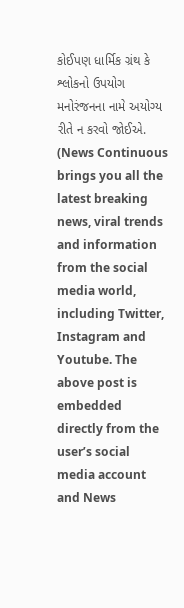કોઈપણ ધાર્મિક ગ્રંથ કે શ્લોકનો ઉપયોગ મનોરંજનના નામે અયોગ્ય રીતે ન કરવો જોઈએ.
(News Continuous brings you all the latest breaking news, viral trends and information from the social media world, including Twitter, Instagram and Youtube. The above post is embedded directly from the user’s social media account and News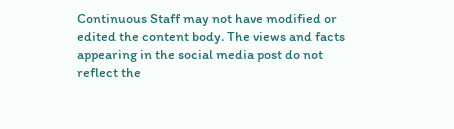Continuous Staff may not have modified or edited the content body. The views and facts appearing in the social media post do not reflect the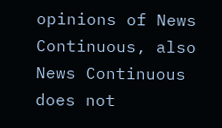opinions of News Continuous, also News Continuous does not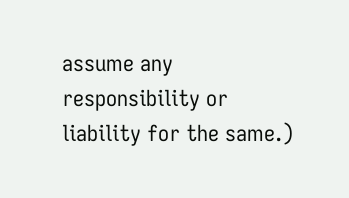assume any responsibility or liability for the same.)